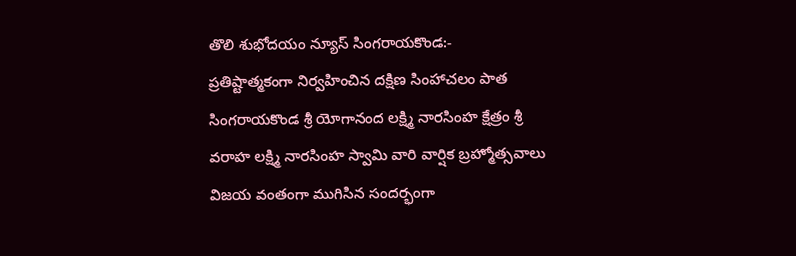తొలి శుభోదయం న్యూస్ సింగరాయకొండ:-
ప్రతిష్టాత్మకంగా నిర్వహించిన దక్షిణ సింహాచలం పాత సింగరాయకొండ శ్రీ యోగానంద లక్ష్మి నారసింహ క్షేత్రం శ్రీ వరాహ లక్ష్మి నారసింహ స్వామి వారి వార్షిక బ్రహ్మోత్సవాలు విజయ వంతంగా ముగిసిన సందర్భంగా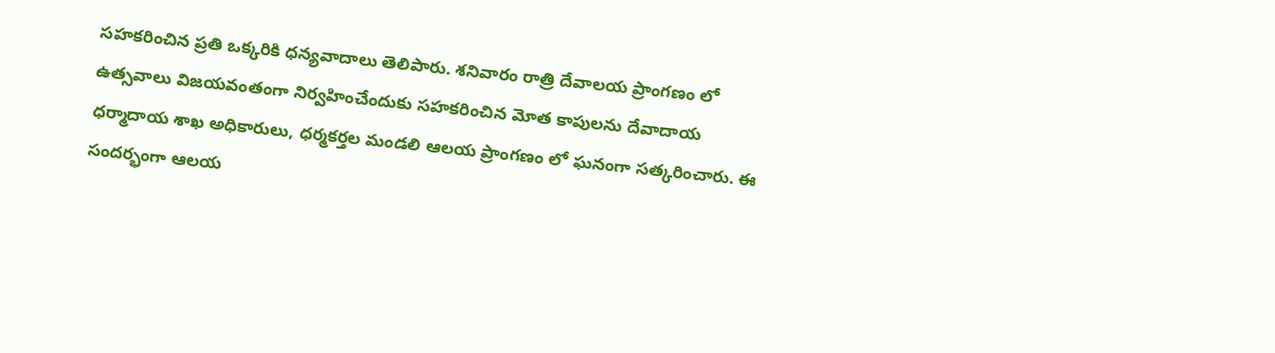సహకరించిన ప్రతి ఒక్కరికి ధన్యవాదాలు తెలిపారు. శనివారం రాత్రి దేవాలయ ప్రాంగణం లో
ఉత్సవాలు విజయవంతంగా నిర్వహించేందుకు సహకరించిన మోత కాపులను దేవాదాయ ధర్మాదాయ శాఖ అధికారులు, ధర్మకర్తల మండలి ఆలయ ప్రాంగణం లో ఘనంగా సత్కరించారు. ఈ సందర్భంగా ఆలయ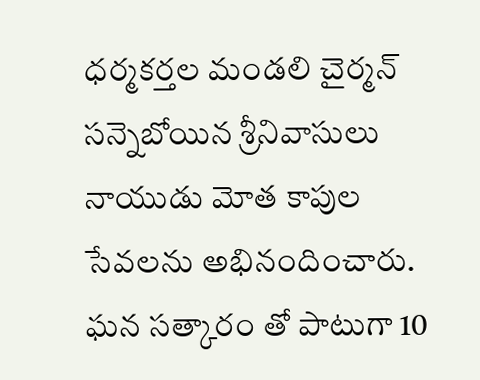ధర్మకర్తల మండలి చైర్మన్ సన్నెబోయిన శ్రీనివాసులు నాయుడు మోత కాపుల సేవలను అభినందించారు. ఘన సత్కారం తో పాటుగా 10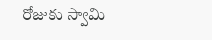రోజుకు స్వామి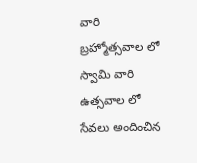వారి బ్రహ్మోత్సవాల లో స్వామి వారి ఉత్సవాల లో సేవలు అందించిన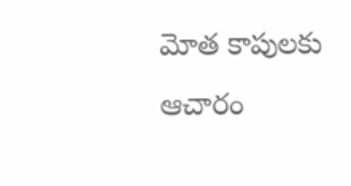మోత కాపులకు ఆచారం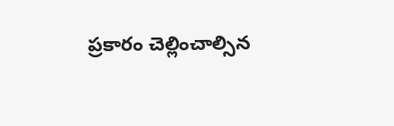ప్రకారం చెల్లించాల్సిన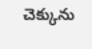చెక్కును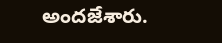అందజేశారు.